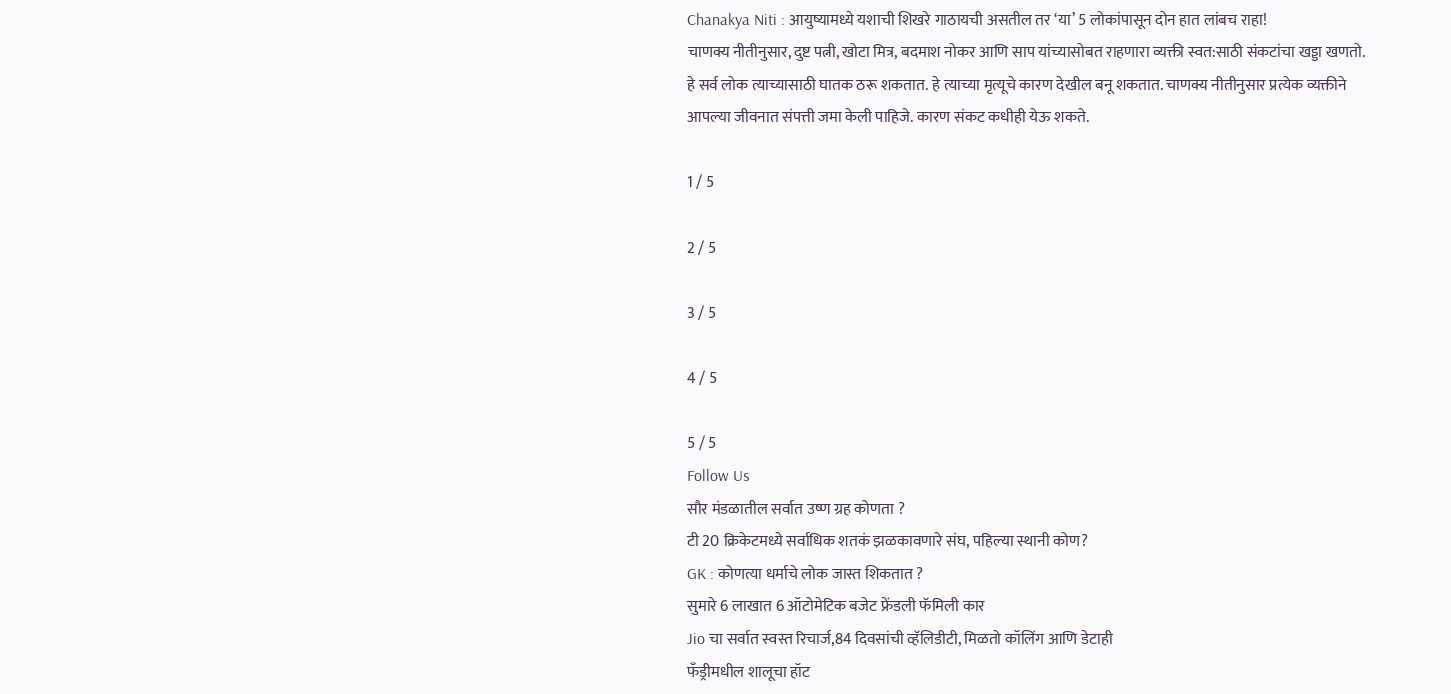Chanakya Niti : आयुष्यामध्ये यशाची शिखरे गाठायची असतील तर ‘या’ 5 लोकांपासून दोन हात लांबच राहा!
चाणक्य नीतीनुसार, दुष्ट पत्नी, खोटा मित्र, बदमाश नोकर आणि साप यांच्यासोबत राहणारा व्यक्ती स्वत:साठी संकटांचा खड्डा खणतो. हे सर्व लोक त्याच्यासाठी घातक ठरू शकतात. हे त्याच्या मृत्यूचे कारण देखील बनू शकतात. चाणक्य नीतीनुसार प्रत्येक व्यक्तीने आपल्या जीवनात संपत्ती जमा केली पाहिजे. कारण संकट कधीही येऊ शकते.

1 / 5

2 / 5

3 / 5

4 / 5

5 / 5
Follow Us
सौर मंडळातील सर्वात उष्ण ग्रह कोणता ?
टी 20 क्रिकेटमध्ये सर्वाधिक शतकं झळकावणारे संघ, पहिल्या स्थानी कोण?
GK : कोणत्या धर्माचे लोक जास्त शिकतात ?
सुमारे 6 लाखात 6 ऑटोमेटिक बजेट फ्रेंडली फॅमिली कार
Jio चा सर्वात स्वस्त रिचार्ज,84 दिवसांची व्हॅलिडीटी, मिळतो कॉलिंग आणि डेटाही
फँड्रीमधील शालूचा हॉट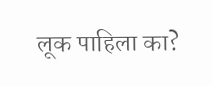लूक पाहिला का?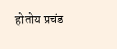होतोय प्रचंड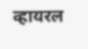व्हायरल